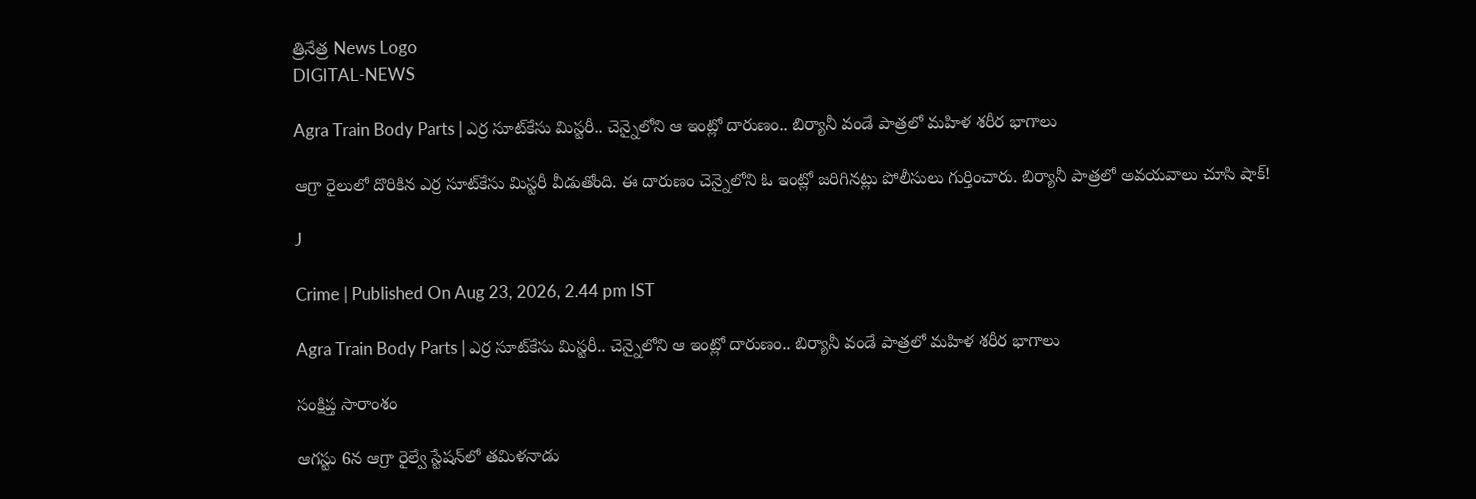త్రినేత్ర News Logo
DIGITAL-NEWS

Agra Train Body Parts | ఎర్ర సూట్‌కేసు మిస్టరీ.. చెన్నైలోని ఆ ఇంట్లో దారుణం.. బిర్యానీ వండే పాత్రలో మహిళ శరీర భాగాలు

ఆగ్రా రైలులో దొరికిన ఎర్ర సూట్‌కేసు మిస్టరీ వీడుతోంది. ఈ దారుణం చెన్నైలోని ఓ ఇంట్లో జరిగినట్లు పోలీసులు గుర్తించారు. బిర్యానీ పాత్రలో అవయవాలు చూసి షాక్!

J

Crime | Published On Aug 23, 2026, 2.44 pm IST

Agra Train Body Parts | ఎర్ర సూట్‌కేసు మిస్టరీ.. చెన్నైలోని ఆ ఇంట్లో దారుణం.. బిర్యానీ వండే పాత్రలో మహిళ శరీర భాగాలు

సంక్షిప్త సారాంశం

ఆగస్టు 6న ఆగ్రా రైల్వే స్టేషన్‌లో తమిళనాడు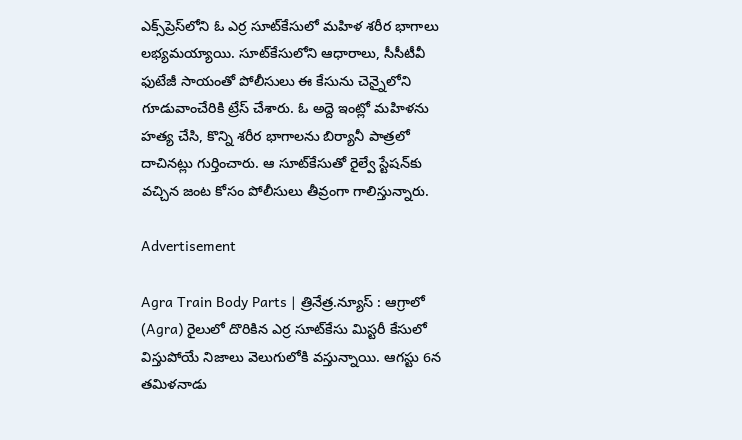ఎక్స్‌ప్రెస్‌లోని ఓ ఎర్ర సూట్‌కేసులో మహిళ శరీర భాగాలు లభ్యమయ్యాయి. సూట్‌కేసులోని ఆధారాలు, సీసీటీవీ ఫుటేజీ సాయంతో పోలీసులు ఈ కేసును చెన్నైలోని గూడువాంచేరికి ట్రేస్ చేశారు. ఓ అద్దె ఇంట్లో మహిళను హత్య చేసి, కొన్ని శరీర భాగాలను బిర్యానీ పాత్రలో దాచినట్లు గుర్తించారు. ఆ సూట్‌కేసుతో రైల్వే స్టేషన్‌కు వచ్చిన జంట కోసం పోలీసులు తీవ్రంగా గాలిస్తున్నారు.

Advertisement

Agra Train Body Parts | త్రినేత్ర.న్యూస్ : ఆగ్రాలో (Agra) రైలులో దొరికిన ఎర్ర సూట్‌కేసు మిస్టరీ కేసులో విస్తుపోయే నిజాలు వెలుగులోకి వస్తున్నాయి. ఆగస్టు 6న తమిళనాడు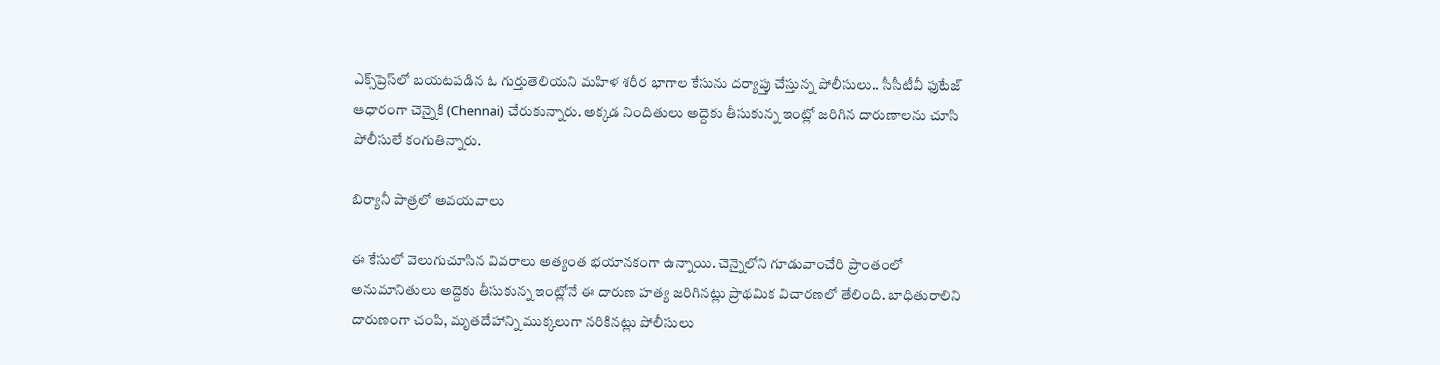ఎక్స్‌ప్రెస్‌లో బయటపడిన ఓ గుర్తుతెలియని మహిళ శరీర భాగాల కేసును దర్యాప్తు చేస్తున్న పోలీసులు.. సీసీటీవీ ఫుటేజ్ ఆధారంగా చెన్నైకి (Chennai) చేరుకున్నారు. అక్కడ నిందితులు అద్దెకు తీసుకున్న ఇంట్లో జరిగిన దారుణాలను చూసి పోలీసులే కంగుతిన్నారు.

బిర్యానీ పాత్రలో అవయవాలు

ఈ కేసులో వెలుగుచూసిన వివరాలు అత్యంత భయానకంగా ఉన్నాయి. చెన్నైలోని గూడువాంచేరి ప్రాంతంలో అనుమానితులు అద్దెకు తీసుకున్న ఇంట్లోనే ఈ దారుణ హత్య జరిగినట్లు ప్రాథమిక విచారణలో తేలింది. బాధితురాలిని దారుణంగా చంపి, మృతదేహాన్ని ముక్కలుగా నరికినట్లు పోలీసులు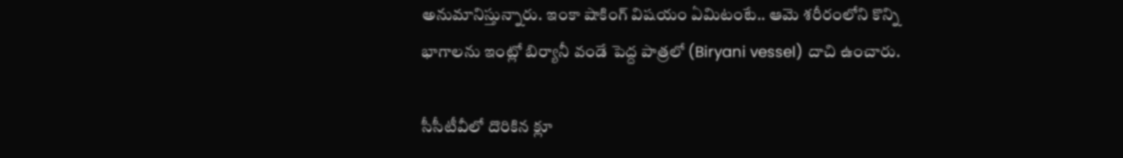అనుమానిస్తున్నారు. ఇంకా షాకింగ్ విషయం ఏమిటంటే.. ఆమె శరీరంలోని కొన్ని భాగాలను ఇంట్లో బిర్యానీ వండే పెద్ద పాత్రలో (Biryani vessel) దాచి ఉంచారు.

సీసీటీవీలో దొరికిన క్లూ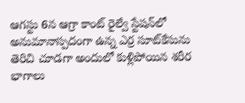ఆగస్టు 6న ఆగ్రా కాంట్ రైల్వే స్టేషన్‌లో అనుమానాస్పదంగా ఉన్న ఎర్ర సూట్‌కేసును తెరిచి చూడగా అందులో కుళ్లిపోయిన శరీర భాగాలు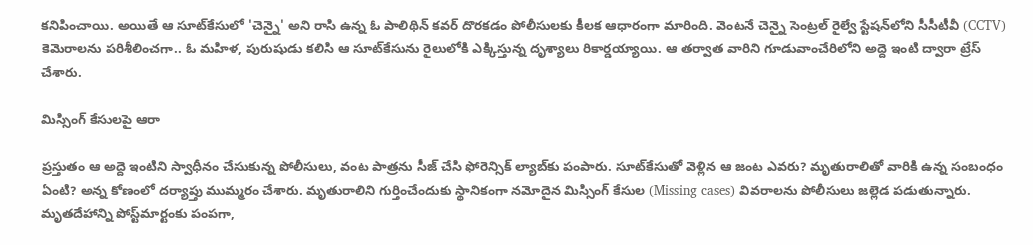కనిపించాయి. అయితే ఆ సూట్‌కేసులో 'చెన్నై' అని రాసి ఉన్న ఓ పాలిథిన్ కవర్ దొరకడం పోలీసులకు కీలక ఆధారంగా మారింది. వెంటనే చెన్నై సెంట్రల్ రైల్వే స్టేషన్‌లోని సీసీటీవీ (CCTV) కెమెరాలను పరిశీలించగా.. ఓ మహిళ, పురుషుడు కలిసి ఆ సూట్‌కేసును రైలులోకి ఎక్కిస్తున్న దృశ్యాలు రికార్డయ్యాయి. ఆ తర్వాత వారిని గూడువాంచేరిలోని అద్దె ఇంటి ద్వారా ట్రేస్ చేశారు.

మిస్సింగ్ కేసులపై ఆరా

ప్రస్తుతం ఆ అద్దె ఇంటిని స్వాధీనం చేసుకున్న పోలీసులు, వంట పాత్రను సీజ్ చేసి ఫోరెన్సిక్ ల్యాబ్‌కు పంపారు. సూట్‌కేసుతో వెళ్లిన ఆ జంట ఎవరు? మృతురాలితో వారికి ఉన్న సంబంధం ఏంటి? అన్న కోణంలో దర్యాప్తు ముమ్మరం చేశారు. మృతురాలిని గుర్తించేందుకు స్థానికంగా నమోదైన మిస్సింగ్ కేసుల (Missing cases) వివరాలను పోలీసులు జల్లెడ పడుతున్నారు. మృతదేహాన్ని పోస్ట్‌మార్టంకు పంపగా,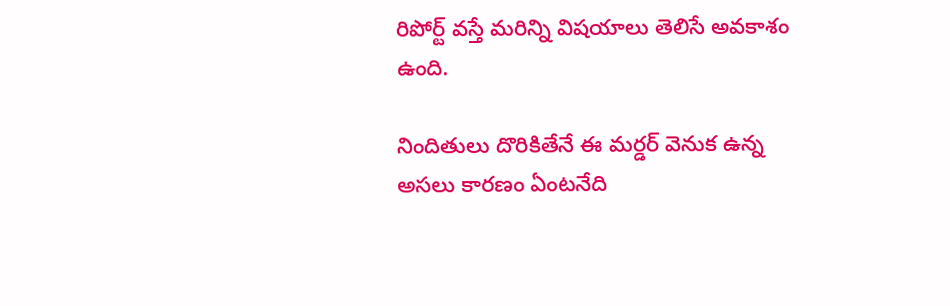రిపోర్ట్ వస్తే మరిన్ని విషయాలు తెలిసే అవకాశం ఉంది.

నిందితులు దొరికితేనే ఈ మర్డర్ వెనుక ఉన్న అసలు కారణం ఏంటనేది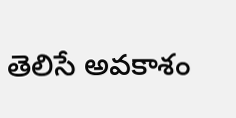తెలిసే అవకాశం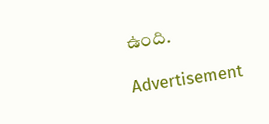ఉంది.

Advertisement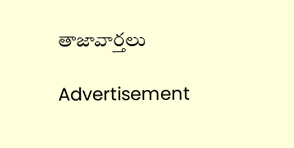తాజావార్తలు

Advertisement